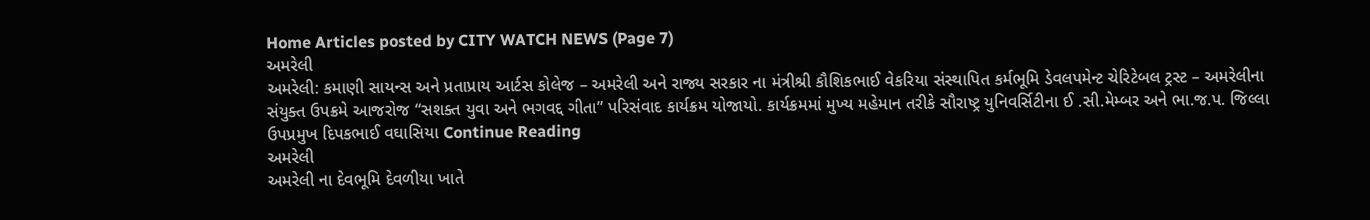Home Articles posted by CITY WATCH NEWS (Page 7)
અમરેલી
અમરેલી: કમાણી સાયન્સ અને પ્રતાપ્રાય આર્ટસ કોલેજ – અમરેલી અને રાજ્ય સરકાર ના મંત્રીશ્રી કૌશિકભાઈ વેકરિયા સંસ્થાપિત કર્મભૂમિ ડેવલપમેન્ટ ચેરિટેબલ ટ્રસ્ટ – અમરેલીના સંયુક્ત ઉપક્રમે આજરોજ “સશક્ત યુવા અને ભગવદ્દ ગીતા” પરિસંવાદ કાર્યક્રમ યોજાયો. કાર્યક્રમમાં મુખ્ય મહેમાન તરીકે સૌરાષ્ટ્ર યુનિવર્સિટીના ઈ .સી.મેમ્બર અને ભા.જ.પ. જિલ્લા ઉપપ્રમુખ દિપકભાઈ વઘાસિયા Continue Reading
અમરેલી
અમરેલી ના દેવભૂમિ દેવળીયા ખાતે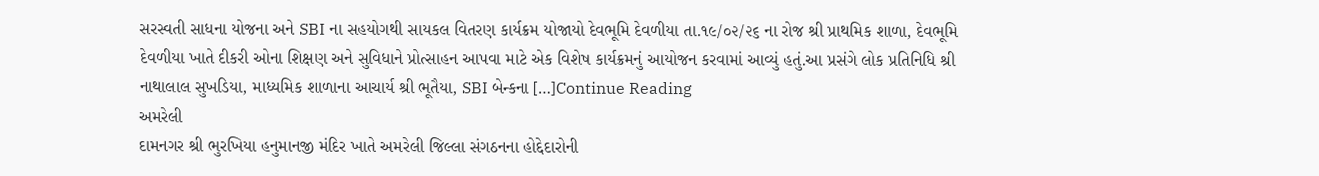સરસ્વતી સાધના યોજના અને SBI ના સહયોગથી સાયકલ વિતરણ કાર્યક્રમ યોજાયો દેવભૂમિ દેવળીયા તા.૧૯/૦૨/૨૬ ના રોજ શ્રી પ્રાથમિક શાળા, દેવભૂમિ દેવળીયા ખાતે દીકરી ઓના શિક્ષણ અને સુવિધાને પ્રોત્સાહન આપવા માટે એક વિશેષ કાર્યક્રમનું આયોજન કરવામાં આવ્યું હતું.આ પ્રસંગે લોક પ્રતિનિધિ શ્રી નાથાલાલ સુખડિયા, માધ્યમિક શાળાના આચાર્ય શ્રી ભૂતૈયા, SBI બેન્કના […]Continue Reading
અમરેલી
દામનગર શ્રી ભુરખિયા હનુમાનજી મંદિર ખાતે અમરેલી જિલ્લા સંગઠનના હોદ્દેદારોની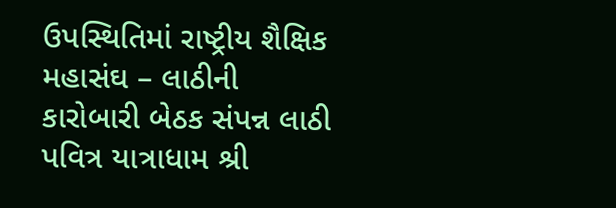ઉપસ્થિતિમાં રાષ્ટ્રીય શૈક્ષિક મહાસંઘ – લાઠીની કારોબારી બેઠક સંપન્ન લાઠી પવિત્ર યાત્રાધામ શ્રી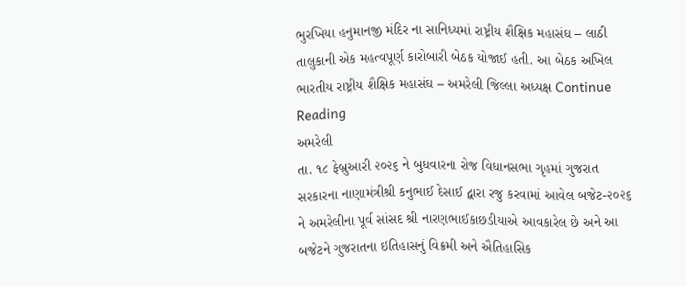ભુરખિયા હનુમાનજી મંદિર ના સાનિધ્યમાં રાષ્ટ્રીય શૈક્ષિક મહાસંઘ – લાઠી તાલુકાની એક મહત્વપૂર્ણ કારોબારી બેઠક યોજાઈ હતી. આ બેઠક અખિલ ભારતીય રાષ્ટ્રીય શૈક્ષિક મહાસંઘ – અમરેલી જિલ્લા અધ્યક્ષ Continue Reading
અમરેલી
તા. ૧૮ ફેબ્રુઆરી ૨૦૨૬ ને બુધવારના રોજ વિધાનસભા ગૃહમાં ગુજરાત સરકારના નાણામંત્રીશ્રી કનુભાઈ દેસાઈ દ્વારા રજુ કરવામાં આવેલ બજેટ-૨૦૨૬ ને અમરેલીના પૂર્વ સાંસદ શ્રી નારણભાઈકાછડીયાએ આવકારેલ છે અને આ બજેટને ગુજરાતના ઇતિહાસનું વિક્રમી અને ઐતિહાસિક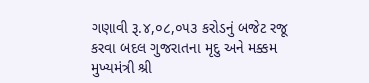ગણાવી રૂ.૪,૦૮,૦૫૩ કરોડનું બજેટ રજૂ કરવા બદલ ગુજરાતના મૃદુ અને મક્કમ મુખ્યમંત્રી શ્રી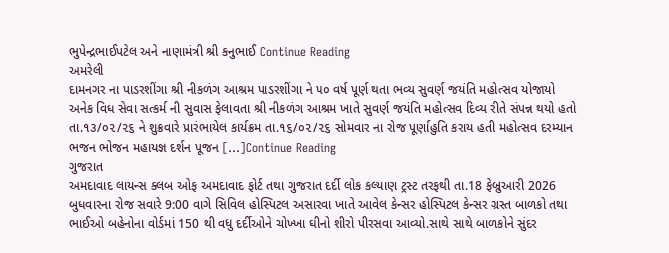ભુપેન્દ્રભાઈપટેલ અને નાણામંત્રી શ્રી કનુભાઈ Continue Reading
અમરેલી
દામનગર ના પાડરશીંગા શ્રી નીકળંગ આશ્રમ પાડરશીંગા ને ૫૦ વર્ષ પૂર્ણ થતા ભવ્ય સુવર્ણ જયંતિ મહોત્સવ યોજાયો અનેક વિધ સેવા સત્કર્મ ની સુવાસ ફેલાવતા શ્રી નીકળંગ આશ્રમ ખાતે સુવર્ણ જયંતિ મહોત્સવ દિવ્ય રીતે સંપન્ન થયો હતો  તા.૧૩/૦૨/૨૬ ને શુક્રવારે પ્રારંભાયેલ કાર્યક્રમ તા.૧૬/૦૨/૨૬ સોમવાર ના રોજ પૂર્ણાહુતિ કરાય હતી મહોત્સવ દરમ્યાન ભજન ભોજન મહાયજ્ઞ દર્શન પૂજન […]Continue Reading
ગુજરાત
અમદાવાદ લાયન્સ ક્લબ ઓફ અમદાવાદ ફોર્ટ તથા ગુજરાત દર્દી લોક કલ્યાણ ટ્રસ્ટ તરફથી તા.18 ફેબ્રુઆરી 2026 બુધવારના રોજ સવારે 9:00 વાગે સિવિલ હોસ્પિટલ અસારવા ખાતે આવેલ કેન્સર હોસ્પિટલ કેન્સર ગ્રસ્ત બાળકો તથા ભાઈઓ બહેનોના વોર્ડમાં 150 થી વધુ દર્દીઓને ચોખ્ખા ઘીનો શીરો પીરસવા આવ્યો.સાથે સાથે બાળકોને સુંદર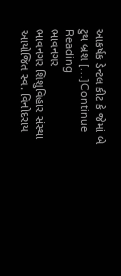આકર્ષક ડેન્ટલ કીટ કે જેમાં બે ટુથ બ્રશ […]Continue Reading
ભાવનગર
ભાવનગર શિશુવિહાર સંસ્થા આયોજિત સ્વ. વિનોદરાય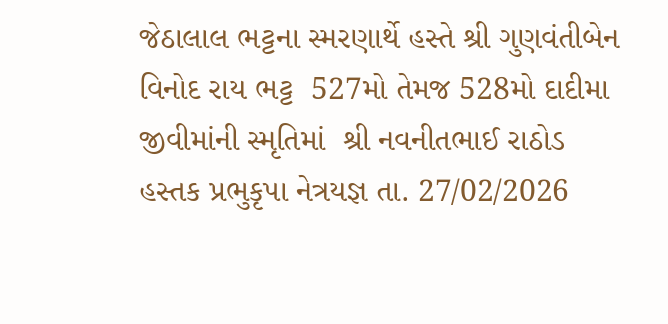જેઠાલાલ ભટ્ટના સ્મરણાર્થે હસ્તે શ્રી ગુણવંતીબેન વિનોદ રાય ભટ્ટ  527મો તેમજ 528મો દાદીમા જીવીમાંની સ્મૃતિમાં  શ્રી નવનીતભાઈ રાઠોડ હસ્તક પ્રભુકૃપા નેત્રયજ્ઞ તા. 27/02/2026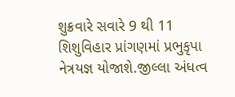શુક્રવારે સવારે 9 થી 11 શિશુવિહાર પ્રાંગણમાં પ્રભુકૃપા નેત્રયજ્ઞ યોજાશે.જીલ્લા અંધત્વ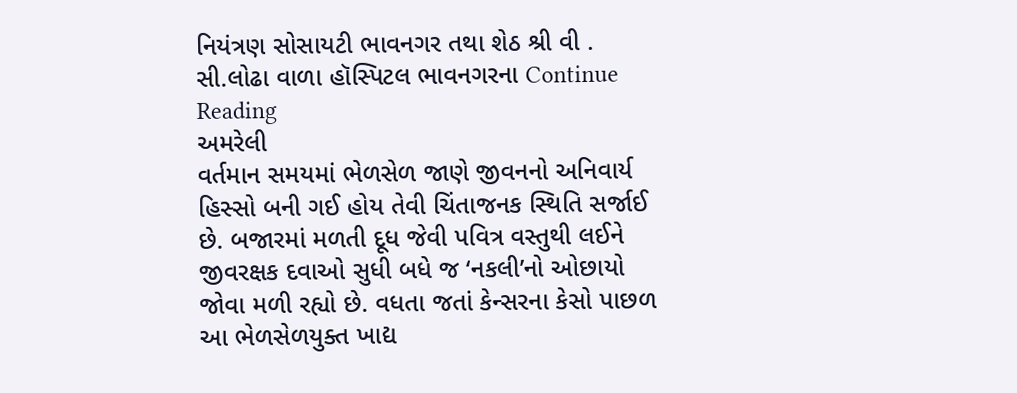નિયંત્રણ સોસાયટી ભાવનગર તથા શેઠ શ્રી વી . સી.લોઢા વાળા હૉસ્પિટલ ભાવનગરના Continue Reading
અમરેલી
વર્તમાન સમયમાં ભેળસેળ જાણે જીવનનો અનિવાર્ય હિસ્સો બની ગઈ હોય તેવી ચિંતાજનક સ્થિતિ સર્જાઈ છે. બજારમાં મળતી દૂધ જેવી પવિત્ર વસ્તુથી લઈને જીવરક્ષક દવાઓ સુધી બધે જ ‘નકલી’નો ઓછાયો જોવા મળી રહ્યો છે. વધતા જતાં કેન્સરના કેસો પાછળ આ ભેળસેળયુક્ત ખાદ્ય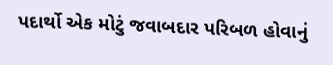પદાર્થો એક મોટું જવાબદાર પરિબળ હોવાનું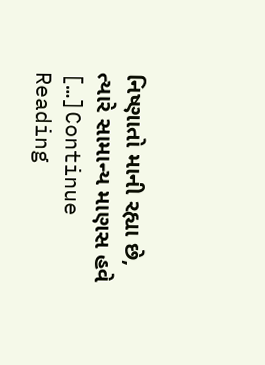નિષ્ણાતો માની રહ્યા છે, ત્યારે સામાન્ય માણસ હવે […]Continue Reading